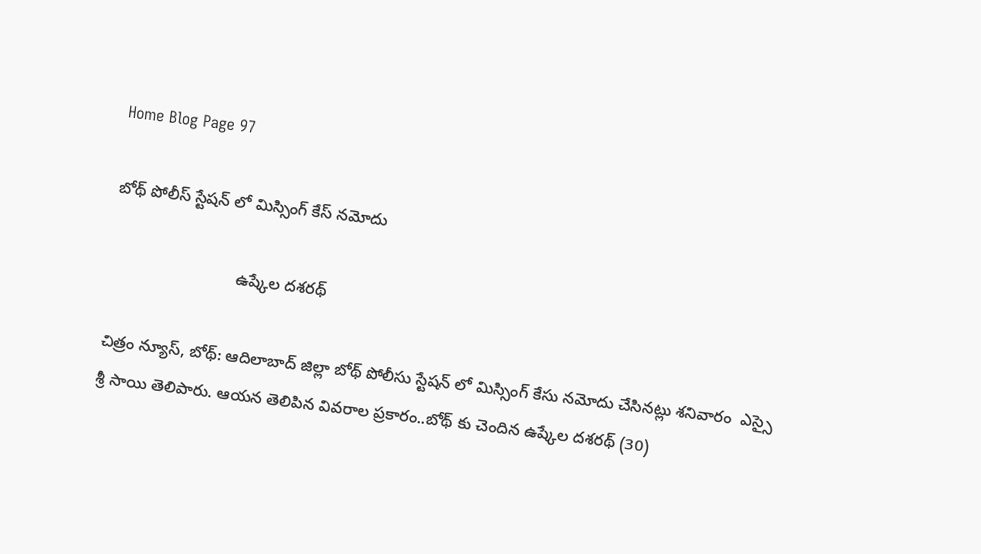Home Blog Page 97

బోథ్ పోలీస్ స్టేషన్ లో మిస్సింగ్ కేస్ నమోదు

                            ఉష్కేల దశరథ్

చిత్రం న్యూస్, బోథ్: ఆదిలాబాద్ జిల్లా బోథ్ పోలీసు స్టేషన్ లో మిస్సింగ్ కేసు నమోదు చేసినట్లు శనివారం  ఎస్సై శ్రీ సాయి తెలిపారు. ఆయన తెలిపిన వివరాల ప్రకారం..బోథ్ కు చెందిన ఉష్కేల దశరథ్ (30)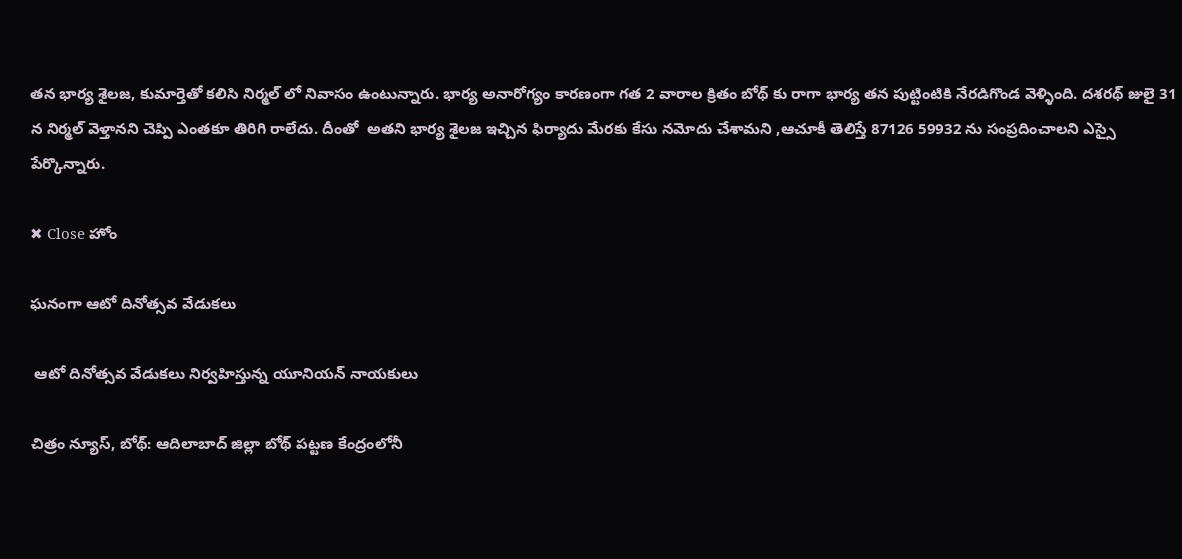తన భార్య శైలజ, కుమార్తెతో కలిసి నిర్మల్ లో నివాసం ఉంటున్నారు. భార్య అనారోగ్యం కారణంగా గత 2 వారాల క్రితం బోథ్ కు రాగా భార్య తన పుట్టింటికి నేరడిగొండ వెళ్ళింది. దశరథ్ జులై 31 న నిర్మల్ వెళ్తానని చెప్పి ఎంతకూ తిరిగి రాలేదు. దీంతో  అతని భార్య శైలజ ఇచ్చిన ఫిర్యాదు మేరకు కేసు నమోదు చేశామని ,ఆచూకీ తెలిస్తే 87126 59932 ను సంప్రదించాలని ఎస్సై పేర్కొన్నారు.

✖ Close హోం

ఘనంగా ఆటో దినోత్సవ వేడుకలు

 ఆటో దినోత్సవ వేడుకలు నిర్వహిస్తున్న యూనియన్ నాయకులు

చిత్రం న్యూస్, బోథ్: ఆదిలాబాద్ జిల్లా బోథ్ పట్టణ కేంద్రంలోనీ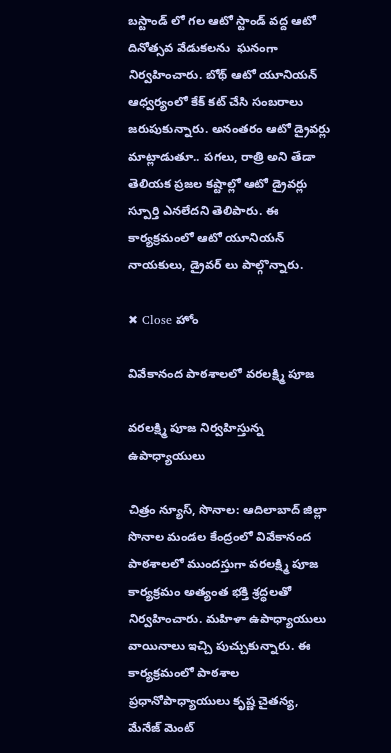బస్టాండ్ లో గల ఆటో స్టాండ్ వద్ద ఆటో దినోత్సవ వేడుకలను  ఘనంగా నిర్వహించారు. బోథ్ ఆటో యూనియన్ ఆధ్వర్యంలో కేక్ కట్ చేసి సంబరాలు జరుపుకున్నారు. అనంతరం ఆటో డ్రైవర్లు మాట్లాడుతూ.. పగలు, రాత్రి అని తేడా తెలియక ప్రజల కష్టాల్లో ఆటో డ్రైవర్లు స్పూర్తి ఎనలేదని తెలిపారు. ఈ కార్యక్రమంలో ఆటో యూనియన్ నాయకులు, డ్రైవర్ లు పాల్గొన్నారు.

✖ Close హోం

వివేకానంద పాఠశాలలో వరలక్ష్మి పూజ

వరలక్ష్మి పూజ నిర్వహిస్తున్న ఉపాధ్యాయులు

చిత్రం న్యూస్, సొనాల: ఆదిలాబాద్ జిల్లా సొనాల మండల కేంద్రంలో వివేకానంద పాఠశాలలో ముందస్తుగా వరలక్ష్మి పూజ కార్యక్రమం అత్యంత భక్తి శ్రద్ధలతో నిర్వహించారు. మహిళా ఉపాధ్యాయులు వాయినాలు ఇచ్చి పుచ్చుకున్నారు. ఈ కార్యక్రమంలో పాఠశాల ప్రధానోపాధ్యాయులు కృష్ణ చైతన్య, మేనేజ్ మెంట్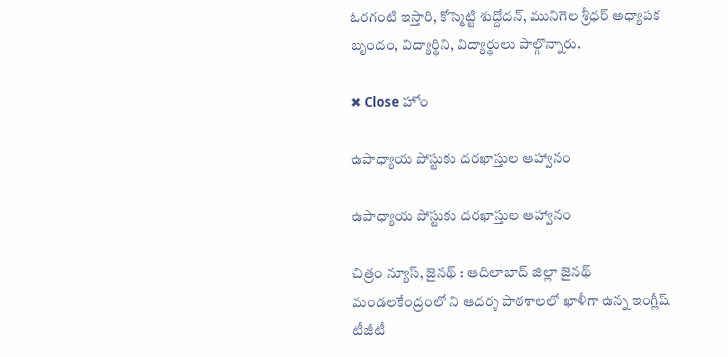ఓరగంటి ఇస్తారి, కోస్మెట్టి శుద్దోదన్, మునిగెల శ్రీధర్ అధ్యాపక బృందం, విద్యార్థిని, విద్యార్థులు పాల్గొన్నారు.

✖ Close హోం

ఉపాధ్యాయ పోస్టుకు దరఖాస్తుల ఆహ్వానం

ఉపాధ్యాయ పోస్టుకు దరఖాస్తుల ఆహ్వానం

చిత్రం న్యూస్, జైనథ్ : ఆదిలాబాద్ జిల్లా జైనథ్ మండలకేంద్రంలో ని ఆదర్శ పాఠశాలలో ఖాళీగా ఉన్న ఇంగ్లీష్ టీజీటీ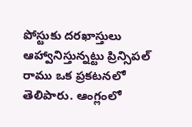పోస్టుకు దరఖాస్తులు ఆహ్వానిస్తున్నట్టు ప్రిన్సిపల్ రాము ఒక ప్రకటనలో తెలిపారు. ఆంగ్లంలో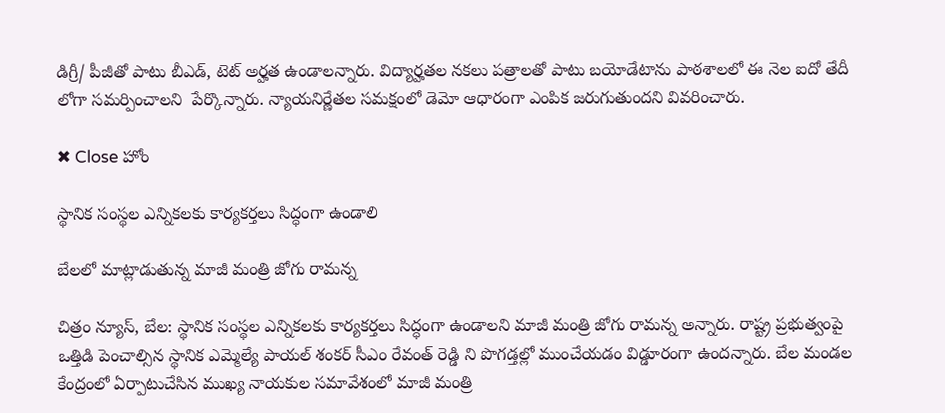డిగ్రీ/ పీజీతో పాటు బీఎడ్, టెట్ అర్హత ఉండాలన్నారు. విద్యార్హతల నకలు పత్రాలతో పాటు బయోడేటాను పాఠశాలలో ఈ నెల ఐదో తేదీ లోగా సమర్పించాలని  పేర్కొన్నారు. న్యాయనిర్ణేతల సమక్షంలో డెమో ఆధారంగా ఎంపిక జరుగుతుందని వివరించారు.

✖ Close హోం

స్థానిక సంస్థల ఎన్నికలకు కార్యకర్తలు సిద్ధంగా ఉండాలి

బేలలో మాట్లాడుతున్న మాజీ మంత్రి జోగు రామన్న

చిత్రం న్యూస్, బేల: స్థానిక సంస్థల ఎన్నికలకు కార్యకర్తలు సిద్ధంగా ఉండాలని మాజీ మంత్రి జోగు రామన్న అన్నారు. రాష్ట్ర ప్రభుత్వంపై ఒత్తిడి పెంచాల్సిన స్థానిక ఎమ్మెల్యే పాయల్ శంకర్ సీఎం రేవంత్ రెడ్డి ని పొగడ్తల్లో ముంచేయడం విడ్డూరంగా ఉందన్నారు. బేల మండల కేంద్రంలో ఏర్పాటుచేసిన ముఖ్య నాయకుల సమావేశంలో మాజీ మంత్రి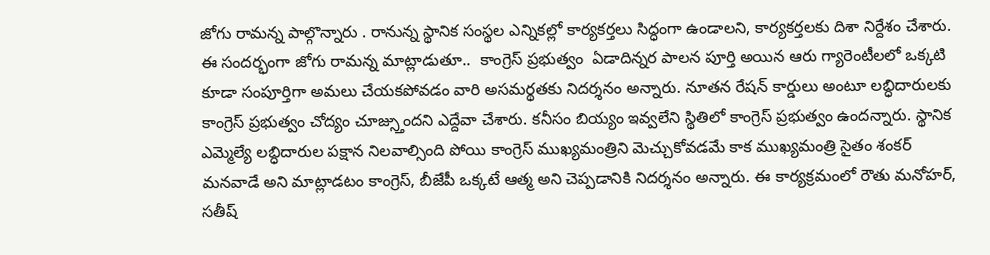జోగు రామన్న పాల్గొన్నారు . రానున్న స్థానిక సంస్థల ఎన్నికల్లో కార్యకర్తలు సిద్ధంగా ఉండాలని, కార్యకర్తలకు దిశా నిర్దేశం చేశారు.  ఈ సందర్భంగా జోగు రామన్న మాట్లాడుతూ..  కాంగ్రెస్ ప్రభుత్వం  ఏడాదిన్నర పాలన పూర్తి అయిన ఆరు గ్యారెంటీలలో ఒక్కటి కూడా సంపూర్తిగా అమలు చేయకపోవడం వారి అసమర్థతకు నిదర్శనం అన్నారు. నూతన రేషన్ కార్డులు అంటూ లబ్ధిదారులకు కాంగ్రెస్ ప్రభుత్వం చోద్యం చూజ్స్తుందని ఎద్దేవా చేశారు. కనీసం బియ్యం ఇవ్వలేని స్థితిలో కాంగ్రెస్ ప్రభుత్వం ఉందన్నారు. స్థానిక ఎమ్మెల్యే లబ్ధిదారుల పక్షాన నిలవాల్సింది పోయి కాంగ్రెస్ ముఖ్యమంత్రిని మెచ్చుకోవడమే కాక ముఖ్యమంత్రి సైతం శంకర్ మనవాడే అని మాట్లాడటం కాంగ్రెస్, బీజేపీ ఒక్కటే ఆత్మ అని చెప్పడానికి నిదర్శనం అన్నారు. ఈ కార్యక్రమంలో రౌతు మనోహర్, సతీష్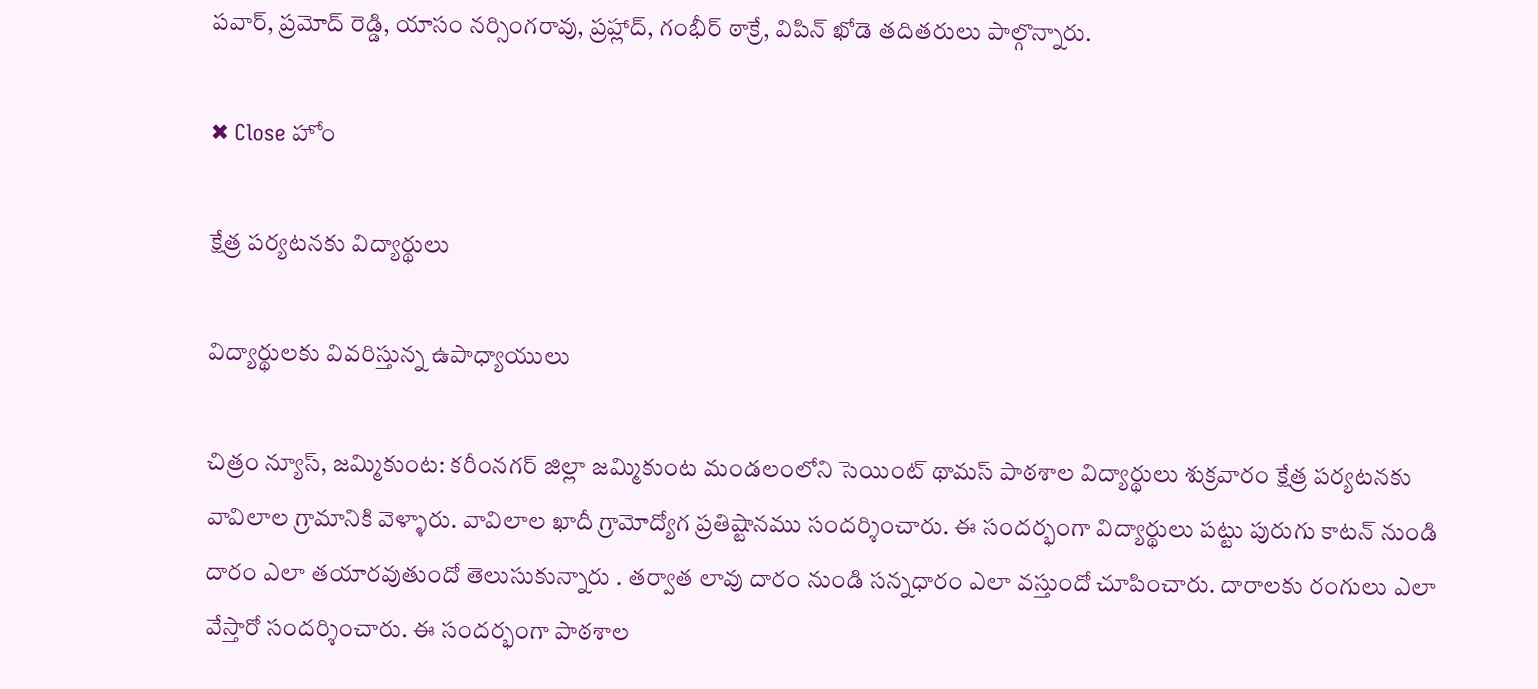పవార్, ప్రమోద్ రెడ్డి, యాసం నర్సింగరావు, ప్రహ్లాద్, గంభీర్ ఠాక్రే, విపిన్ ఖోడె తదితరులు పాల్గొన్నారు.

✖ Close హోం

క్షేత్ర పర్యటనకు విద్యార్థులు

విద్యార్థులకు వివరిస్తున్న ఉపాధ్యాయులు

చిత్రం న్యూస్, జమ్మికుంట: కరీంనగర్ జిల్లా జమ్మికుంట మండలంలోని సెయింట్ థామస్ పాఠశాల విద్యార్థులు శుక్రవారం క్షేత్ర పర్యటనకు వావిలాల గ్రామానికి వెళ్ళారు. వావిలాల ఖాదీ గ్రామోద్యోగ ప్రతిష్టానము సందర్శించారు. ఈ సందర్భంగా విద్యార్థులు పట్టు పురుగు కాటన్ నుండి దారం ఎలా తయారవుతుందో తెలుసుకున్నారు . తర్వాత లావు దారం నుండి సన్నధారం ఎలా వస్తుందో చూపించారు. దారాలకు రంగులు ఎలా వేస్తారో సందర్శించారు. ఈ సందర్భంగా పాఠశాల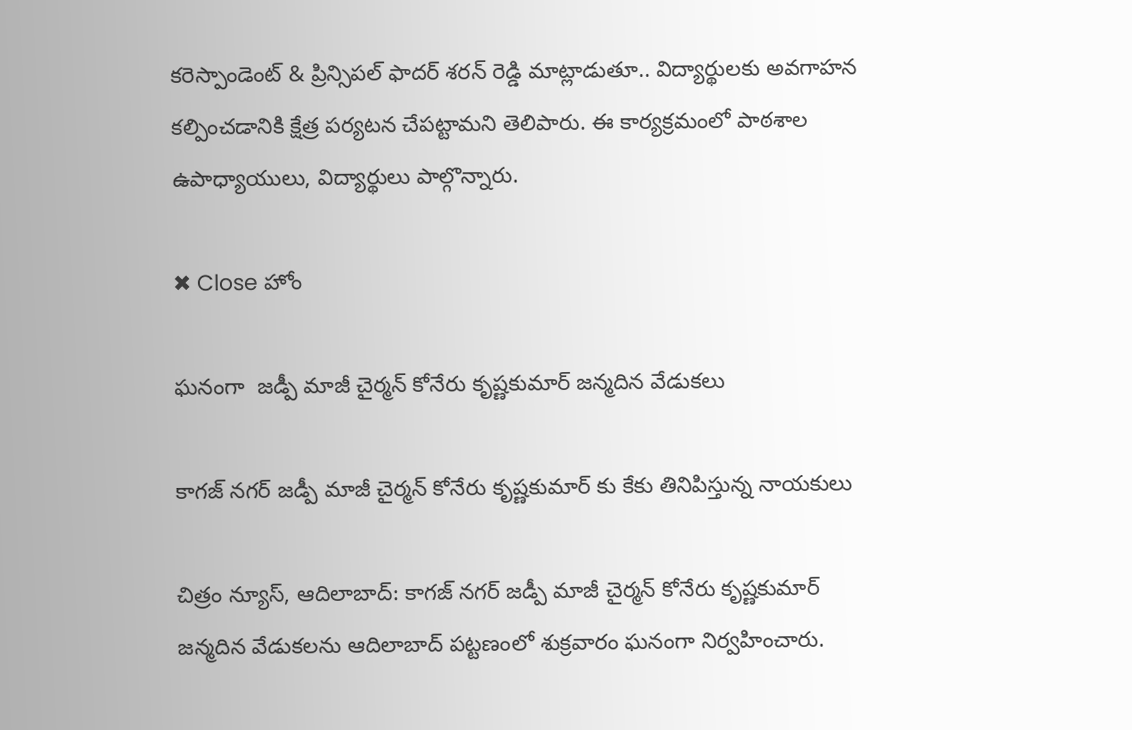కరెస్పాండెంట్ & ప్రిన్సిపల్ ఫాదర్ శరన్ రెడ్డి మాట్లాడుతూ.. విద్యార్థులకు అవగాహన కల్పించడానికి క్షేత్ర పర్యటన చేపట్టామని తెలిపారు. ఈ కార్యక్రమంలో పాఠశాల ఉపాధ్యాయులు, విద్యార్థులు పాల్గొన్నారు.

✖ Close హోం

ఘనంగా  జడ్పీ మాజీ చైర్మన్ కోనేరు కృష్ణకుమార్ జన్మదిన వేడుకలు

కాగజ్ నగర్ జడ్పీ మాజీ చైర్మన్ కోనేరు కృష్ణకుమార్ కు కేకు తినిపిస్తున్న నాయకులు

చిత్రం న్యూస్, ఆదిలాబాద్: కాగజ్ నగర్ జడ్పీ మాజీ చైర్మన్ కోనేరు కృష్ణకుమార్  జన్మదిన వేడుకలను ఆదిలాబాద్ పట్టణంలో శుక్రవారం ఘనంగా నిర్వహించారు.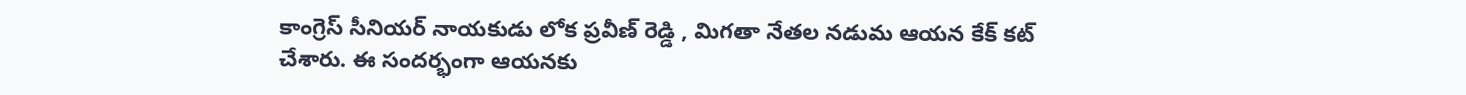కాంగ్రెస్ సీనియర్ నాయకుడు లోక ప్రవీణ్ రెడ్డి , మిగతా నేతల నడుమ ఆయన కేక్ కట్ చేశారు. ఈ సందర్భంగా ఆయనకు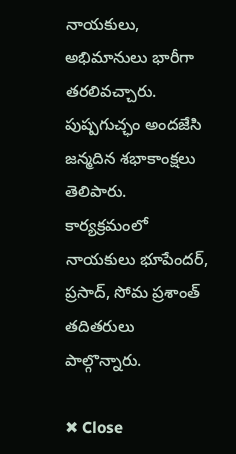నాయకులు, అభిమానులు భారీగా తరలివచ్చారు. పుష్పగుచ్ఛం అందజేసి జన్మదిన శభాకాంక్షలు తెలిపారు.  కార్యక్రమంలో నాయకులు భూపేందర్, ప్రసాద్, సోమ ప్రశాంత్ తదితరులు పాల్గొన్నారు.

✖ Close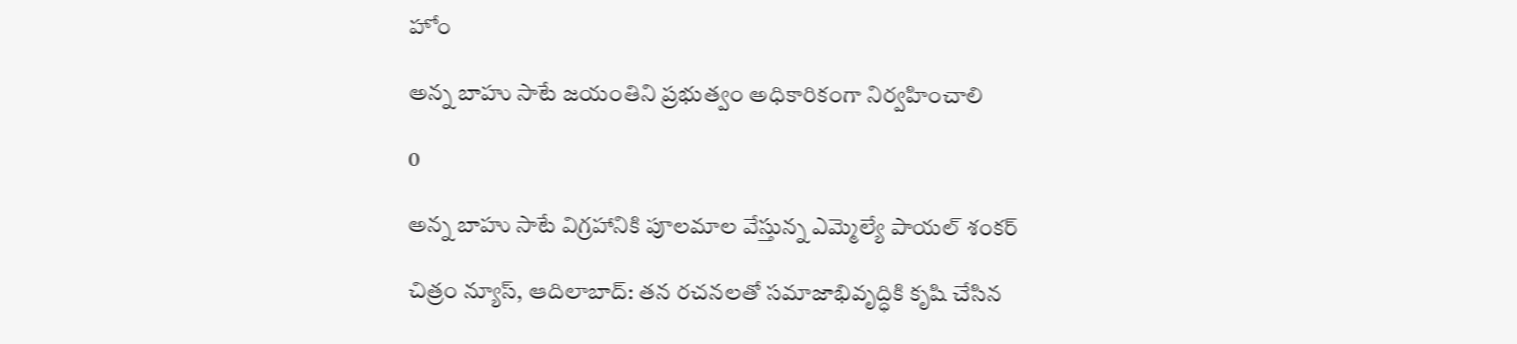హోం

అన్న బాహు సాటే జయంతిని ప్రభుత్వం అధికారికంగా నిర్వహించాలి

0

అన్న బాహు సాటే విగ్రహానికి పూలమాల వేస్తున్న ఎమ్మెల్యే పాయల్ శంకర్

చిత్రం న్యూస్, ఆదిలాబాద్: తన రచనలతో సమాజాభివృద్ధికి కృషి చేసిన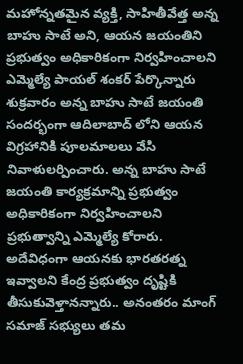మహోన్నతమైన వ్యక్తి, సాహితీవేత్త అన్న బాహు సాటే అని, ఆయన జయంతిని ప్రభుత్వం అధికారికంగా నిర్వహించాలని ఎమ్మెల్యే పాయల్ శంకర్ పేర్కొన్నారు శుక్రవారం అన్న బాహు సాటే జయంతి సందర్భంగా ఆదిలాబాద్ లోని ఆయన విగ్రహానికి పూలమాలలు వేసి నివాళులర్పించారు. అన్న బాహు సాటే జయంతి కార్యక్రమాన్ని ప్రభుత్వం అధికారికంగా నిర్వహించాలని ప్రభుత్వాన్ని ఎమ్మెల్యే కోరారు. అదేవిధంగా ఆయనకు భారతరత్న ఇవ్వాలని కేంద్ర ప్రభుత్వం దృష్టికి తీసుకువెళ్తానన్నారు.. అనంతరం మాంగ్ సమాజ్ సభ్యులు తమ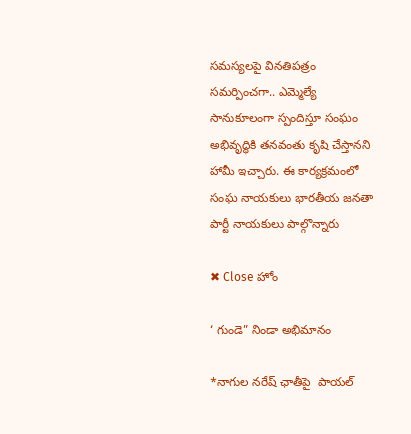సమస్యలపై వినతిపత్రం సమర్పించగా.. ఎమ్మెల్యే సానుకూలంగా స్పందిస్తూ సంఘం అభివృద్ధికి తనవంతు కృషి చేస్తానని హామీ ఇచ్చారు. ఈ కార్యక్రమంలో సంఘ నాయకులు భారతీయ జనతా పార్టీ నాయకులు పాల్గొన్నారు

✖ Close హోం

‘ గుండె” నిండా అభిమానం

*నాగుల నరేష్ ఛాతీపై  పాయల్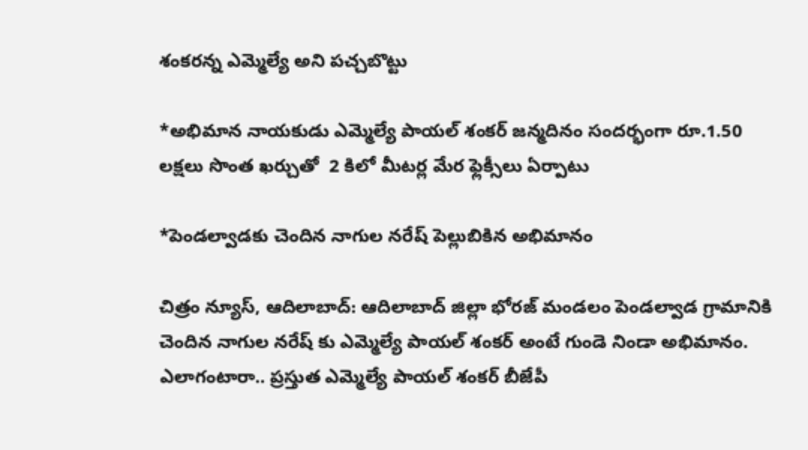శంకరన్న ఎమ్మెల్యే అని పచ్చబొట్టు

*అభిమాన నాయకుడు ఎమ్మెల్యే పాయల్ శంకర్ జన్మదినం సందర్భంగా రూ.1.50 లక్షలు సొంత ఖర్చుతో  2 కిలో మీటర్ల మేర ఫ్లెక్సీలు ఏర్పాటు

*పెండల్వాడకు చెందిన నాగుల నరేష్ పెల్లుబికిన అభిమానం

చిత్రం న్యూస్, ఆదిలాబాద్: ఆదిలాబాద్ జిల్లా భోరజ్ మండలం పెండల్వాడ గ్రామానికి చెందిన నాగుల నరేష్ కు ఎమ్మెల్యే పాయల్ శంకర్ అంటే గుండె నిండా అభిమానం. ఎలాగంటారా.. ప్రస్తుత ఎమ్మెల్యే పాయల్ శంకర్ బీజేపీ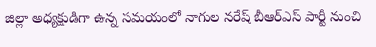జిల్లా అధ్యక్షుడిగా ఉన్న సమయంలో నాగుల నరేష్ బీఆర్ఎస్ పార్టీ నుంచి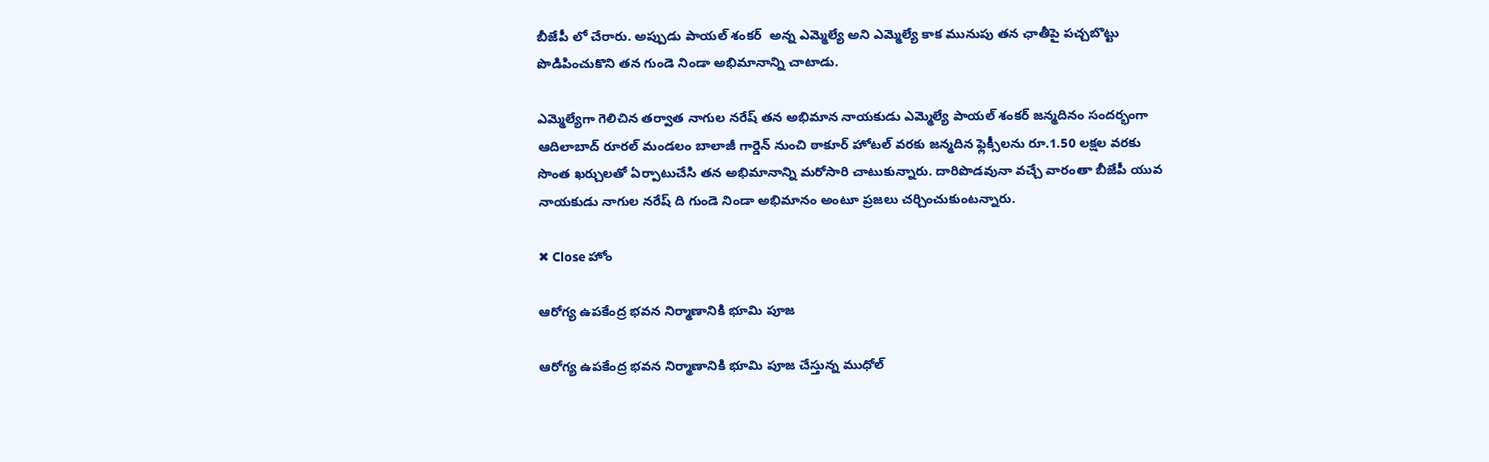బీజేపీ లో చేరారు. అప్పుడు పాయల్ శంకర్  అన్న ఎమ్మెల్యే అని ఎమ్మెల్యే కాక మునుపు తన ఛాతీపై పచ్చబొట్టు పొడిపించుకొని తన గుండె నిండా అభిమానాన్ని చాటాడు.

ఎమ్మెల్యేగా గెలిచిన తర్వాత నాగుల నరేష్ తన అభిమాన నాయకుడు ఎమ్మెల్యే పాయల్ శంకర్ జన్మదినం సందర్భంగా ఆదిలాబాద్ రూరల్ మండలం బాలాజీ గార్డెన్ నుంచి ఠాకూర్ హోటల్ వరకు జన్మదిన ఫ్లెక్సీలను రూ.1.50 లక్షల వరకు సొంత ఖర్చులతో ఏర్పాటుచేసి తన అభిమానాన్ని మరోసారి చాటుకున్నారు. దారిపొడవునా వచ్చే వారంతా బీజేపీ యువ నాయకుడు నాగుల నరేష్ ది గుండె నిండా అభిమానం అంటూ ప్రజలు చర్చించుకుంటన్నారు.

✖ Close హోం

ఆరోగ్య ఉపకేంద్ర భవన నిర్మాణానికి భూమి పూజ

ఆరోగ్య ఉపకేంద్ర భవన నిర్మాణానికి భూమి పూజ చేస్తున్న ముధోల్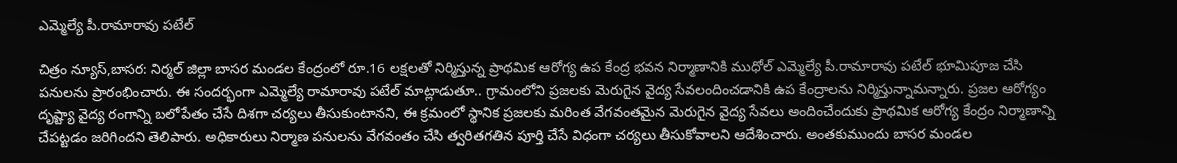ఎమ్మెల్యే పీ.రామారావు పటేల్

చిత్రం న్యూస్,బాసర: నిర్మల్ జిల్లా బాసర మండల కేంద్రంలో రూ.16 లక్షలతో నిర్మిస్తున్న ప్రాథమిక ఆరోగ్య ఉప కేంద్ర భవన నిర్మాణానికి ముధోల్ ఎమ్మెల్యే పీ.రామారావు పటేల్ భూమిపూజ చేసి పనులను ప్రారంభించారు. ఈ సందర్భంగా ఎమ్మెల్యే రామారావు పటేల్ మాట్లాడుతూ.. గ్రామంలోని ప్రజలకు మెరుగైన వైద్య సేవలందించడానికి ఉప కేంద్రాలను నిర్మిస్తున్నామన్నారు. ప్రజల ఆరోగ్యం దృష్ట్యా వైద్య రంగాన్ని బలోపేతం చేసే దిశగా చర్యలు తీసుకుంటానని, ఈ క్రమంలో స్థానిక ప్రజలకు మరింత వేగవంతమైన మెరుగైన వైద్య సేవలు అందించేందుకు ప్రాథమిక ఆరోగ్య కేంద్రం నిర్మాణాన్ని చేపట్టడం జరిగిందని తెలిపారు. అధికారులు నిర్మాణ పనులను వేగవంతం చేసి త్వరితగతిన పూర్తి చేసే విధంగా చర్యలు తీసుకోవాలని ఆదేశించారు. అంతకుముందు బాసర మండల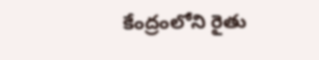కేంద్రంలోని రైతు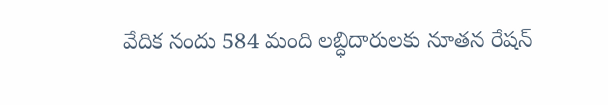వేదిక నందు 584 మంది లబ్ధిదారులకు నూతన రేషన్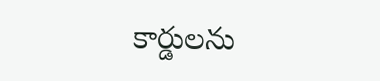కార్డులను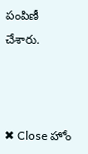పంపిణీ చేశారు.



✖ Close హోం